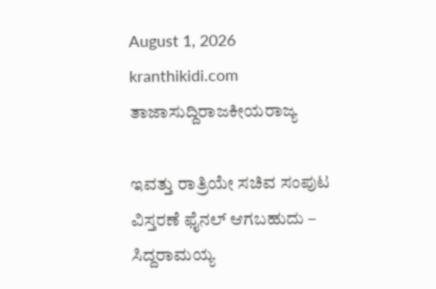August 1, 2026
kranthikidi.com
ತಾಜಾಸುದ್ದಿರಾಜಕೀಯರಾಜ್ಯ

ಇವತ್ತು ರಾತ್ರಿಯೇ ಸಚಿವ ಸಂಪುಟ ವಿಸ್ತರಣೆ ಫೈನಲ್‌ ಆಗಬಹುದು – ಸಿದ್ದರಾಮಯ್ಯ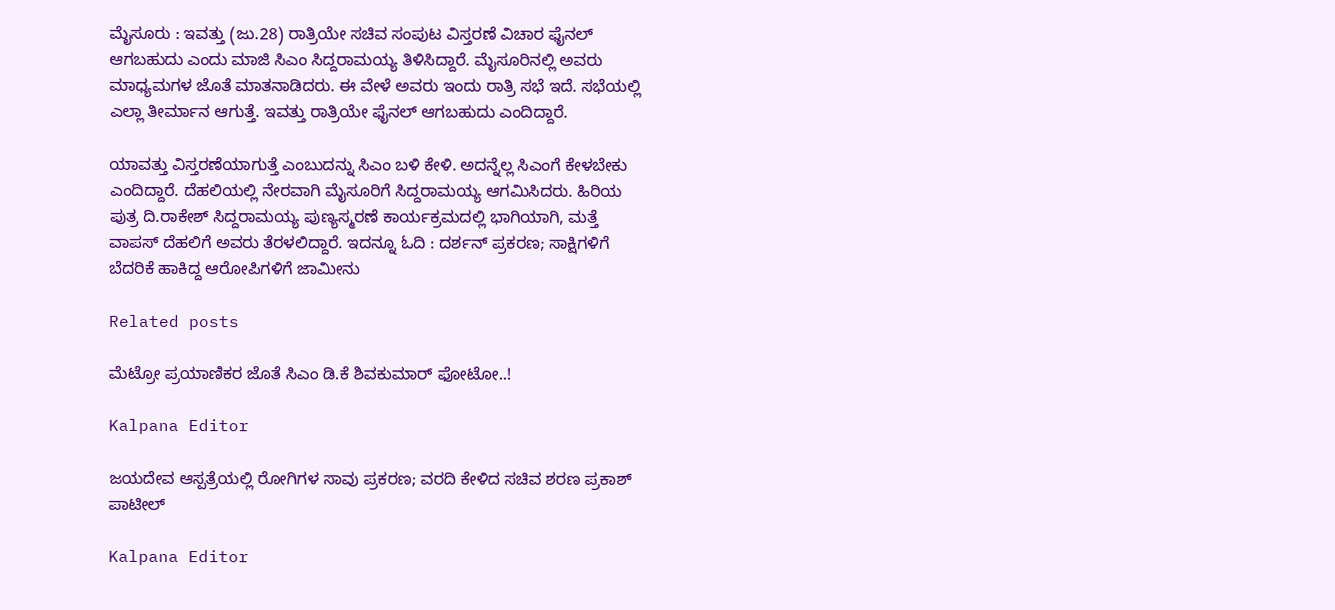ಮೈಸೂರು : ಇವತ್ತು (ಜು.28) ರಾತ್ರಿಯೇ ಸಚಿವ ಸಂಪುಟ ವಿಸ್ತರಣೆ ವಿಚಾರ ಫೈನಲ್‌ ಆಗಬಹುದು ಎಂದು ಮಾಜಿ ಸಿಎಂ ಸಿದ್ದರಾಮಯ್ಯ ತಿಳಿಸಿದ್ದಾರೆ. ಮೈಸೂರಿನಲ್ಲಿ ಅವರು ಮಾಧ್ಯಮಗಳ ಜೊತೆ ಮಾತನಾಡಿದರು. ಈ ವೇಳೆ ಅವರು ಇಂದು ರಾತ್ರಿ ಸಭೆ ಇದೆ. ಸಭೆಯಲ್ಲಿ ಎಲ್ಲಾ ತೀರ್ಮಾನ ಆಗುತ್ತೆ. ಇವತ್ತು ರಾತ್ರಿಯೇ ಫೈನಲ್ ಆಗಬಹುದು ಎಂದಿದ್ದಾರೆ.

ಯಾವತ್ತು ವಿಸ್ತರಣೆಯಾಗುತ್ತೆ ಎಂಬುದನ್ನು ಸಿಎಂ ಬಳಿ ಕೇಳಿ. ಅದನ್ನೆಲ್ಲ ಸಿಎಂಗೆ ಕೇಳಬೇಕು ಎಂದಿದ್ದಾರೆ. ದೆಹಲಿಯಲ್ಲಿ ನೇರವಾಗಿ ಮೈಸೂರಿಗೆ ಸಿದ್ದರಾಮಯ್ಯ ಆಗಮಿಸಿದರು. ಹಿರಿಯ ಪುತ್ರ ದಿ.ರಾಕೇಶ್ ಸಿದ್ದರಾಮಯ್ಯ ಪುಣ್ಯಸ್ಮರಣೆ ಕಾರ್ಯಕ್ರಮದಲ್ಲಿ ಭಾಗಿಯಾಗಿ, ಮತ್ತೆ ವಾಪಸ್ ದೆಹಲಿಗೆ ಅವರು ತೆರಳಲಿದ್ದಾರೆ. ಇದನ್ನೂ ಓದಿ : ದರ್ಶನ್ ಪ್ರಕರಣ; ಸಾಕ್ಷಿಗಳಿಗೆ ಬೆದರಿಕೆ ಹಾಕಿದ್ದ ಆರೋಪಿಗಳಿಗೆ ಜಾಮೀನು

Related posts

ಮೆಟ್ರೋ ಪ್ರಯಾಣಿಕರ ಜೊತೆ ಸಿಎಂ ಡಿ.ಕೆ ಶಿವಕುಮಾರ್ ಫೋಟೋ..!

Kalpana Editor

ಜಯದೇವ ಆಸ್ಪತ್ರೆಯಲ್ಲಿ ರೋಗಿಗಳ ಸಾವು ಪ್ರಕರಣ; ವರದಿ ಕೇಳಿದ ಸಚಿವ ಶರಣ ಪ್ರಕಾಶ್ ಪಾಟೀಲ್

Kalpana Editor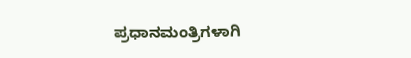ಪ್ರಧಾನಮಂತ್ರಿಗಳಾಗಿ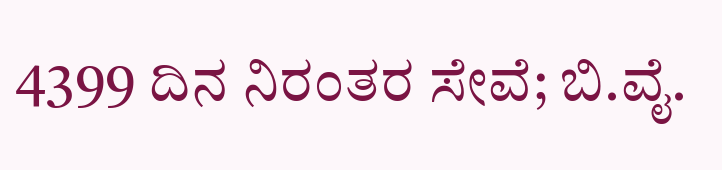4399 ದಿನ ನಿರಂತರ ಸೇವೆ; ಬಿ.ವೈ.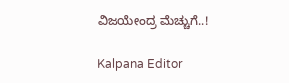ವಿಜಯೇಂದ್ರ ಮೆಚ್ಚುಗೆ..!

Kalpana Editor